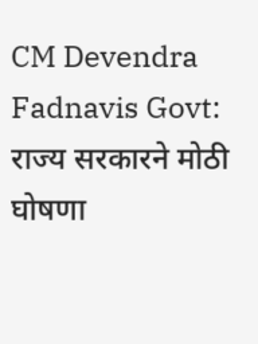CM Devendra Fadnavis Govt: राज्य सरकारने मोठी घोषणा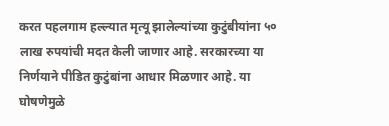करत पहलगाम हल्ल्यात मृत्यू झालेल्यांच्या कुटुंबीयांना ५० लाख रुपयांची मदत केली जाणार आहे. सरकारच्या या निर्णयाने पीडित कुटुंबांना आधार मिळणार आहे. या घोषणेमुळे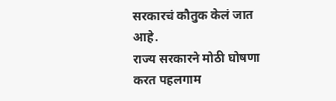सरकारचं कौतुक केलं जात आहे.
राज्य सरकारने मोठी घोषणा करत पहलगाम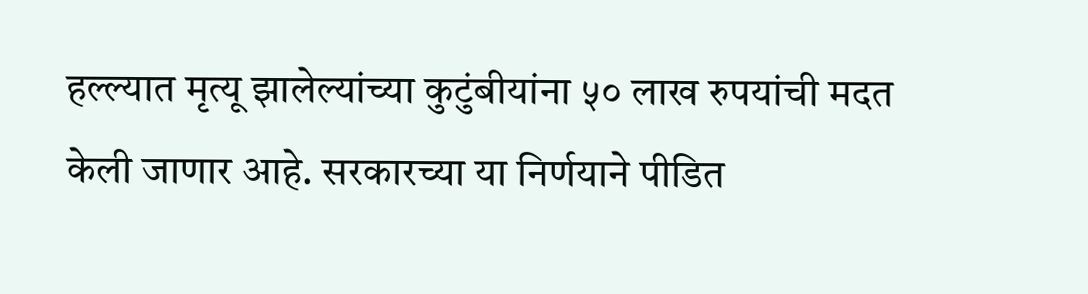हल्ल्यात मृत्यू झालेल्यांच्या कुटुंबीयांना ५० लाख रुपयांची मदत केली जाणार आहे. सरकारच्या या निर्णयाने पीडित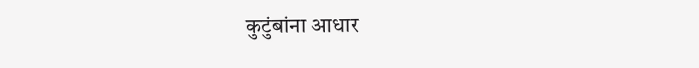कुटुंबांना आधार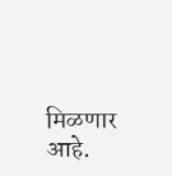मिळणार आहे.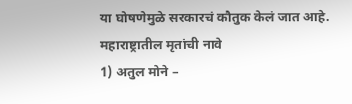या घोषणेमुळे सरकारचं कौतुक केलं जात आहे.
महाराष्ट्रातील मृतांची नावे
1) अतुल मोने –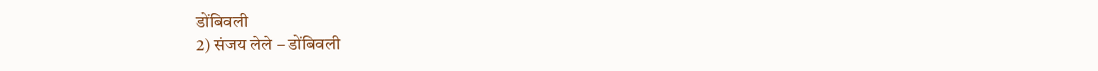डोंबिवली
2) संजय लेले – डोंबिवली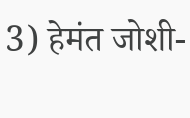3) हेमंत जोशी-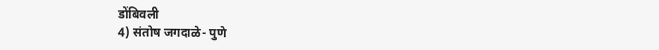डोंबिवली
4) संतोष जगदाळे- पुणे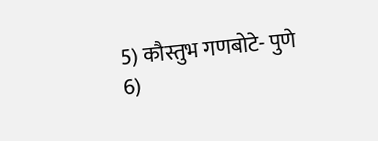5) कौस्तुभ गणबोटे- पुणे
6)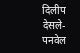दिलीप देसले- पनवेल